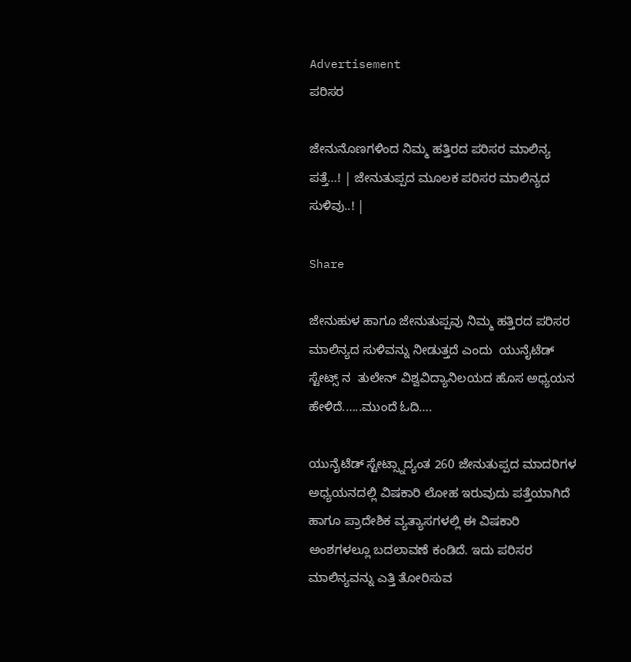Advertisement
ಪರಿಸರ

ಜೇನುನೊಣಗಳಿಂದ ನಿಮ್ಮ ಹತ್ತಿರದ ಪರಿಸರ ಮಾಲಿನ್ಯ ಪತ್ತೆ…! | ಜೇನುತುಪ್ಪದ ಮೂಲಕ ಪರಿಸರ ಮಾಲಿನ್ಯದ ಸುಳಿವು..! |

Share

ಜೇನುಹುಳ ಹಾಗೂ ಜೇನುತುಪ್ಪವು ನಿಮ್ಮ ಹತ್ತಿರದ ಪರಿಸರ ಮಾಲಿನ್ಯದ ಸುಳಿವನ್ನು ನೀಡುತ್ತದೆ ಎಂದು  ಯುನೈಟೆಡ್  ಸ್ಟೇಟ್ಸ್ ನ  ತುಲೇನ್ ವಿಶ್ವವಿದ್ಯಾನಿಲಯದ ಹೊಸ ಅಧ್ಯಯನ ಹೇಳಿದೆ.…..ಮುಂದೆ ಓದಿ….

ಯುನೈಟೆಡ್ ಸ್ಟೇಟ್ಸ್ನಾದ್ಯಂತ 260 ಜೇನುತುಪ್ಪದ ಮಾದರಿಗಳ ಅಧ್ಯಯನದಲ್ಲಿ ವಿಷಕಾರಿ ಲೋಹ ಇರುವುದು ಪತ್ತೆಯಾಗಿದೆ ಹಾಗೂ ಪ್ರಾದೇಶಿಕ ವ್ಯತ್ಯಾಸಗಳಲ್ಲಿ ಈ ವಿಷಕಾರಿ ಅಂಶಗಳಲ್ಲೂ ಬದಲಾವಣೆ ಕಂಡಿದೆ. ಇದು ಪರಿಸರ ಮಾಲಿನ್ಯವನ್ನು ಎತ್ತಿ ತೋರಿಸುವ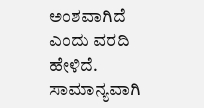ಅಂಶವಾಗಿದೆ ಎಂದು ವರದಿ ಹೇಳಿದೆ. ಸಾಮಾನ್ಯವಾಗಿ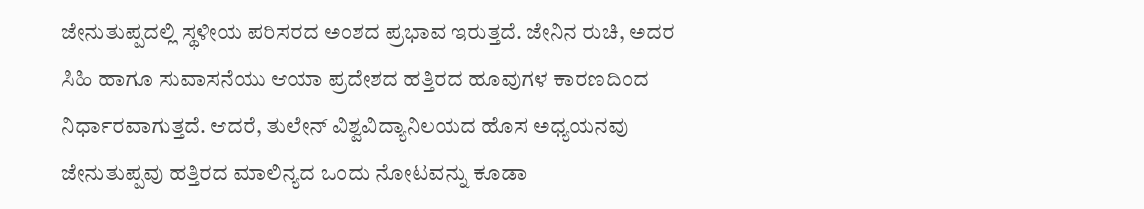ಜೇನುತುಪ್ಪದಲ್ಲಿ ಸ್ಥಳೀಯ ಪರಿಸರದ ಅಂಶದ ಪ್ರಭಾವ ಇರುತ್ತದೆ. ಜೇನಿನ ರುಚಿ, ಅದರ  ಸಿಹಿ ಹಾಗೂ ಸುವಾಸನೆಯು ಆಯಾ ಪ್ರದೇಶದ ಹತ್ತಿರದ ಹೂವುಗಳ ಕಾರಣದಿಂದ ನಿರ್ಧಾರವಾಗುತ್ತದೆ. ಆದರೆ, ತುಲೇನ್ ವಿಶ್ವವಿದ್ಯಾನಿಲಯದ ಹೊಸ ಅಧ್ಯಯನವು ಜೇನುತುಪ್ಪವು ಹತ್ತಿರದ ಮಾಲಿನ್ಯದ ಒಂದು ನೋಟವನ್ನು ಕೂಡಾ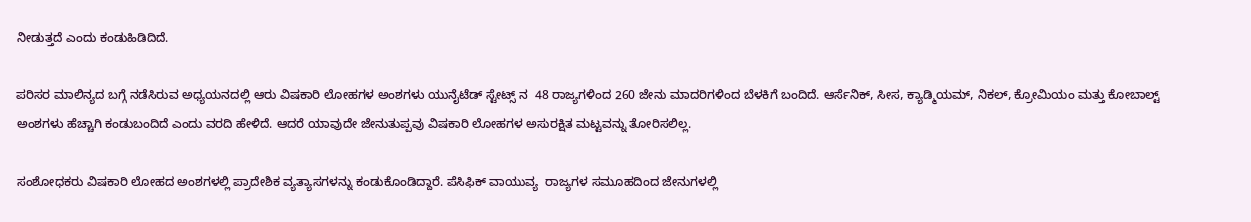ನೀಡುತ್ತದೆ ಎಂದು ಕಂಡುಹಿಡಿದಿದೆ.

ಪರಿಸರ ಮಾಲಿನ್ಯದ ಬಗ್ಗೆ ನಡೆಸಿರುವ ಅಧ್ಯಯನದಲ್ಲಿ ಆರು ವಿಷಕಾರಿ ಲೋಹಗಳ ಅಂಶಗಳು ಯುನೈಟೆಡ್ ಸ್ಟೇಟ್ಸ್ ನ  48 ರಾಜ್ಯಗಳಿಂದ 260 ಜೇನು ಮಾದರಿಗಳಿಂದ ಬೆಳಕಿಗೆ ಬಂದಿದೆ. ಆರ್ಸೆನಿಕ್, ಸೀಸ, ಕ್ಯಾಡ್ಮಿಯಮ್, ನಿಕಲ್, ಕ್ರೋಮಿಯಂ ಮತ್ತು ಕೋಬಾಲ್ಟ್ ಅಂಶಗಳು ಹೆಚ್ಚಾಗಿ ಕಂಡುಬಂದಿದೆ ಎಂದು ವರದಿ ಹೇಳಿದೆ. ಆದರೆ ಯಾವುದೇ ಜೇನುತುಪ್ಪವು ವಿಷಕಾರಿ ಲೋಹಗಳ ಅಸುರಕ್ಷಿತ ಮಟ್ಟವನ್ನು ತೋರಿಸಲಿಲ್ಲ.

ಸಂಶೋಧಕರು ವಿಷಕಾರಿ ಲೋಹದ ಅಂಶಗಳಲ್ಲಿ ಪ್ರಾದೇಶಿಕ ವ್ಯತ್ಯಾಸಗಳನ್ನು ಕಂಡುಕೊಂಡಿದ್ದಾರೆ. ಪೆಸಿಫಿಕ್ ವಾಯುವ್ಯ  ರಾಜ್ಯಗಳ ಸಮೂಹದಿಂದ ಜೇನುಗಳಲ್ಲಿ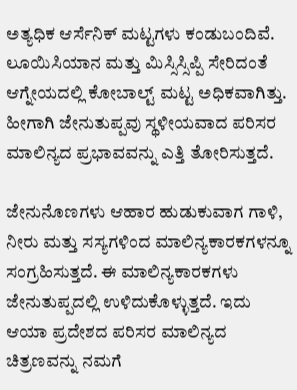ಅತ್ಯಧಿಕ ಆರ್ಸೆನಿಕ್ ಮಟ್ಟಗಳು ಕಂಡುಬಂದಿವೆ. ಲೂಯಿಸಿಯಾನ ಮತ್ತು ಮಿಸ್ಸಿಸ್ಸಿಪ್ಪಿ ಸೇರಿದಂತೆ ಆಗ್ನೇಯದಲ್ಲಿ ಕೋಬಾಲ್ಟ್ ಮಟ್ಟ ಅಧಿಕವಾಗಿತ್ತು. ಹೀಗಾಗಿ ಜೇನುತುಪ್ಪವು ಸ್ಥಳೀಯವಾದ ಪರಿಸರ ಮಾಲಿನ್ಯದ ಪ್ರಭಾವವನ್ನು ಎತ್ತಿ ತೋರಿಸುತ್ತದೆ.

ಜೇನುನೊಣಗಳು ಆಹಾರ ಹುಡುಕುವಾಗ ಗಾಳಿ, ನೀರು ಮತ್ತು ಸಸ್ಯಗಳಿಂದ ಮಾಲಿನ್ಯಕಾರಕಗಳನ್ನೂ ಸಂಗ್ರಹಿಸುತ್ತದೆ. ಈ ಮಾಲಿನ್ಯಕಾರಕಗಳು ಜೇನುತುಪ್ಪದಲ್ಲಿ ಉಳಿದುಕೊಳ್ಳುತ್ತದೆ. ಇದು ಆಯಾ ಪ್ರದೇಶದ ಪರಿಸರ ಮಾಲಿನ್ಯದ ಚಿತ್ರಣವನ್ನು ನಮಗೆ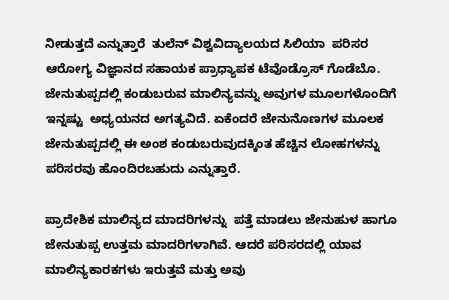ನೀಡುತ್ತದೆ ಎನ್ನುತ್ತಾರೆ  ತುಲೆನ್‌ ವಿಶ್ವವಿದ್ಯಾಲಯದ ಸಿಲಿಯಾ  ಪರಿಸರ ಆರೋಗ್ಯ ವಿಜ್ಞಾನದ ಸಹಾಯಕ ಪ್ರಾಧ್ಯಾಪಕ ಟೆವೊಡ್ರೊಸ್ ಗೊಡೆಬೊ. ಜೇನುತುಪ್ಪದಲ್ಲಿ ಕಂಡುಬರುವ ಮಾಲಿನ್ಯವನ್ನು ಅವುಗಳ ಮೂಲಗಳೊಂದಿಗೆ ಇನ್ನಷ್ಟು  ಅಧ್ಯಯನದ ಅಗತ್ಯವಿದೆ. ಏಕೆಂದರೆ ಜೇನುನೊಣಗಳ ಮೂಲಕ ಜೇನುತುಪ್ಪದಲ್ಲಿ ಈ ಅಂಶ ಕಂಡುಬರುವುದಕ್ಕಿಂತ ಹೆಚ್ಚಿನ ಲೋಹಗಳನ್ನು ಪರಿಸರವು ಹೊಂದಿರಬಹುದು ಎನ್ನುತ್ತಾರೆ.

ಪ್ರಾದೇಶಿಕ ಮಾಲಿನ್ಯದ ಮಾದರಿಗಳನ್ನು  ಪತ್ತೆ ಮಾಡಲು ಜೇನುಹುಳ ಹಾಗೂ ಜೇನುತುಪ್ಪ ಉತ್ತಮ ಮಾದರಿಗಳಾಗಿವೆ. ಆದರೆ ಪರಿಸರದಲ್ಲಿ ಯಾವ ಮಾಲಿನ್ಯಕಾರಕಗಳು ಇರುತ್ತವೆ ಮತ್ತು ಅವು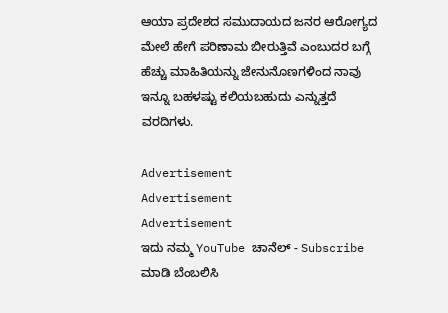ಆಯಾ ಪ್ರದೇಶದ ಸಮುದಾಯದ ಜನರ ಆರೋಗ್ಯದ ಮೇಲೆ ಹೇಗೆ ಪರಿಣಾಮ ಬೀರುತ್ತಿವೆ ಎಂಬುದರ ಬಗ್ಗೆ ಹೆಚ್ಚು ಮಾಹಿತಿಯನ್ನು ಜೇನುನೊಣಗಳಿಂದ ನಾವು ಇನ್ನೂ ಬಹಳಷ್ಟು ಕಲಿಯಬಹುದು ಎನ್ನುತ್ತದೆ ವರದಿಗಳು.

Advertisement
Advertisement
Advertisement
ಇದು ನಮ್ಮ YouTube ಚಾನೆಲ್ - Subscribe ಮಾಡಿ ಬೆಂಬಲಿಸಿ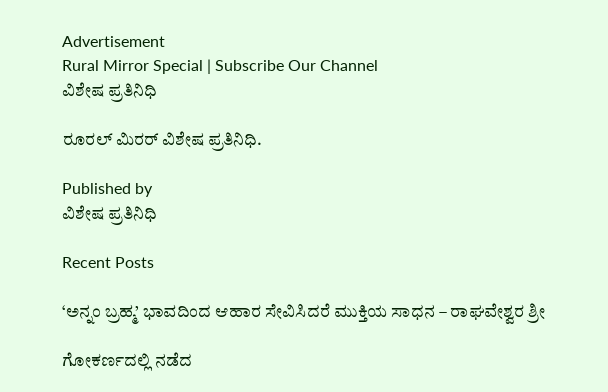Advertisement
Rural Mirror Special | Subscribe Our Channel
ವಿಶೇಷ ಪ್ರತಿನಿಧಿ

ರೂರಲ್‌ ಮಿರರ್‌ ವಿಶೇಷ ಪ್ರತಿನಿಧಿ.

Published by
ವಿಶೇಷ ಪ್ರತಿನಿಧಿ

Recent Posts

‘ಅನ್ನಂ ಬ್ರಹ್ಮ’ ಭಾವದಿಂದ ಆಹಾರ ಸೇವಿಸಿದರೆ ಮುಕ್ತಿಯ ಸಾಧನ – ರಾಘವೇಶ್ವರ ಶ್ರೀ

ಗೋಕರ್ಣದಲ್ಲಿ ನಡೆದ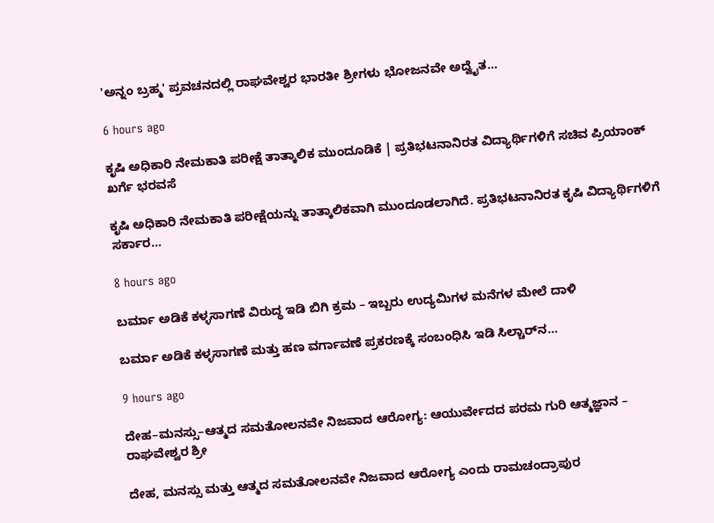'ಅನ್ನಂ ಬ್ರಹ್ಮ' ಪ್ರವಚನದಲ್ಲಿ ರಾಘವೇಶ್ವರ ಭಾರತೀ ಶ್ರೀಗಳು ಭೋಜನವೇ ಅದ್ವೈತ…

6 hours ago

ಕೃಷಿ ಅಧಿಕಾರಿ ನೇಮಕಾತಿ ಪರೀಕ್ಷೆ ತಾತ್ಕಾಲಿಕ ಮುಂದೂಡಿಕೆ | ಪ್ರತಿಭಟನಾನಿರತ ವಿದ್ಯಾರ್ಥಿಗಳಿಗೆ ಸಚಿವ ಪ್ರಿಯಾಂಕ್ ಖರ್ಗೆ ಭರವಸೆ

ಕೃಷಿ ಅಧಿಕಾರಿ ನೇಮಕಾತಿ ಪರೀಕ್ಷೆಯನ್ನು ತಾತ್ಕಾಲಿಕವಾಗಿ ಮುಂದೂಡಲಾಗಿದೆ. ಪ್ರತಿಭಟನಾನಿರತ ಕೃಷಿ ವಿದ್ಯಾರ್ಥಿಗಳಿಗೆ ಸರ್ಕಾರ…

8 hours ago

ಬರ್ಮಾ ಅಡಿಕೆ ಕಳ್ಳಸಾಗಣೆ ವಿರುದ್ಧ ಇಡಿ ಬಿಗಿ ಕ್ರಮ – ಇಬ್ಬರು ಉದ್ಯಮಿಗಳ ಮನೆಗಳ ಮೇಲೆ ದಾಳಿ

ಬರ್ಮಾ ಅಡಿಕೆ ಕಳ್ಳಸಾಗಣೆ ಮತ್ತು ಹಣ ವರ್ಗಾವಣೆ ಪ್ರಕರಣಕ್ಕೆ ಸಂಬಂಧಿಸಿ ಇಡಿ ಸಿಲ್ಚಾರ್‌ನ…

9 hours ago

ದೇಹ–ಮನಸ್ಸು–ಆತ್ಮದ ಸಮತೋಲನವೇ ನಿಜವಾದ ಆರೋಗ್ಯ: ಆಯುರ್ವೇದದ ಪರಮ ಗುರಿ ಆತ್ಮಜ್ಞಾನ – ರಾಘವೇಶ್ವರ ಶ್ರೀ

ದೇಹ, ಮನಸ್ಸು ಮತ್ತು ಆತ್ಮದ ಸಮತೋಲನವೇ ನಿಜವಾದ ಆರೋಗ್ಯ ಎಂದು ರಾಮಚಂದ್ರಾಪುರ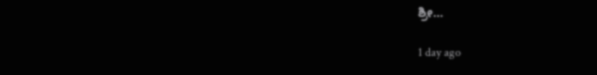ಶ್ರೀ…

1 day ago